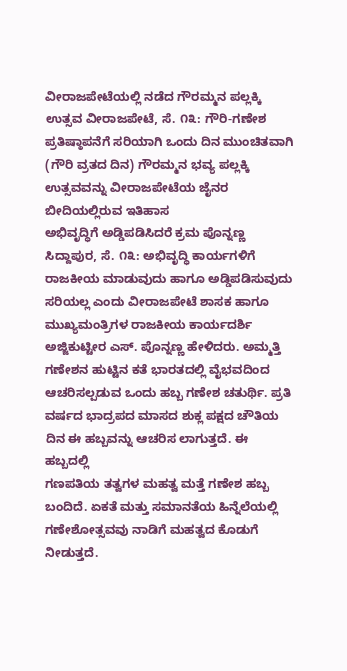ವೀರಾಜಪೇಟೆಯಲ್ಲಿ ನಡೆದ ಗೌರಮ್ಮನ ಪಲ್ಲಕ್ಕಿ ಉತ್ಸವ ವೀರಾಜಪೇಟೆ, ಸೆ. ೧೩: ಗೌರಿ-ಗಣೇಶ ಪ್ರತಿಷ್ಠಾಪನೆಗೆ ಸರಿಯಾಗಿ ಒಂದು ದಿನ ಮುಂಚಿತವಾಗಿ (ಗೌರಿ ವ್ರತದ ದಿನ) ಗೌರಮ್ಮನ ಭವ್ಯ ಪಲ್ಲಕ್ಕಿ ಉತ್ಸವವನ್ನು ವೀರಾಜಪೇಟೆಯ ಜೈನರ ಬೀದಿಯಲ್ಲಿರುವ ಇತಿಹಾಸ
ಅಭಿವೃದ್ಧಿಗೆ ಅಡ್ಡಿಪಡಿಸಿದರೆ ಕ್ರಮ ಪೊನ್ನಣ್ಣ ಸಿದ್ದಾಪುರ, ಸೆ. ೧೩: ಅಭಿವೃದ್ಧಿ ಕಾರ್ಯಗಳಿಗೆ ರಾಜಕೀಯ ಮಾಡುವುದು ಹಾಗೂ ಅಡ್ಡಿಪಡಿಸುವುದು ಸರಿಯಲ್ಲ ಎಂದು ವೀರಾಜಪೇಟೆ ಶಾಸಕ ಹಾಗೂ ಮುಖ್ಯಮಂತ್ರಿಗಳ ರಾಜಕೀಯ ಕಾರ್ಯದರ್ಶಿ ಅಜ್ಜಿಕುಟ್ಟೀರ ಎಸ್. ಪೊನ್ನಣ್ಣ ಹೇಳಿದರು. ಅಮ್ಮತ್ತಿ
ಗಣೇಶನ ಹುಟ್ಟಿನ ಕತೆ ಭಾರತದಲ್ಲಿ ವೈಭವದಿಂದ ಆಚರಿಸಲ್ಪಡುವ ಒಂದು ಹಬ್ಬ ಗಣೇಶ ಚತುರ್ಥಿ. ಪ್ರತಿ ವರ್ಷದ ಭಾದ್ರಪದ ಮಾಸದ ಶುಕ್ಲ ಪಕ್ಷದ ಚೌತಿಯ ದಿನ ಈ ಹಬ್ಬವನ್ನು ಆಚರಿಸ ಲಾಗುತ್ತದೆ. ಈ ಹಬ್ಬದಲ್ಲಿ
ಗಣಪತಿಯ ತತ್ವಗಳ ಮಹತ್ವ ಮತ್ತೆ ಗಣೇಶ ಹಬ್ಬ ಬಂದಿದೆ. ಏಕತೆ ಮತ್ತು ಸಮಾನತೆಯ ಹಿನ್ನೆಲೆಯಲ್ಲಿ ಗಣೇಶೋತ್ಸವವು ನಾಡಿಗೆ ಮಹತ್ವದ ಕೊಡುಗೆ ನೀಡುತ್ತದೆ.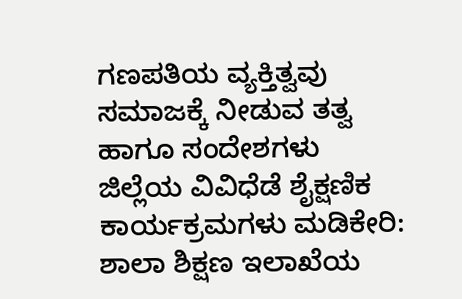ಗಣಪತಿಯ ವ್ಯಕ್ತಿತ್ವವು ಸಮಾಜಕ್ಕೆ ನೀಡುವ ತತ್ವ ಹಾಗೂ ಸಂದೇಶಗಳು
ಜಿಲ್ಲೆಯ ವಿವಿಧೆಡೆ ಶೈಕ್ಷಣಿಕ ಕಾರ್ಯಕ್ರಮಗಳು ಮಡಿಕೇರಿ: ಶಾಲಾ ಶಿಕ್ಷಣ ಇಲಾಖೆಯ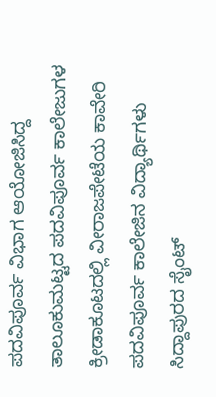ಪದವಿಪೂರ್ವ ವಿಭಾಗ ಆಯೋಜಿಸಿದ್ದ ತಾಲೂಕುಮಟ್ಟದ ಪದವಿಪೂರ್ವ ಕಾಲೇಜುಗಳ ಕ್ರೀಡಾಕೂಟದಲ್ಲಿ ವೀರಾಜಪೇಟೆಯ ಕಾವೇರಿ ಪದವಿಪೂರ್ವ ಕಾಲೇಜಿನ ವಿದ್ಯಾರ್ಥಿಗಳು ಸಿದ್ದಾಪುರದ ಸೈಂಟ್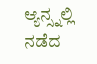ಆ್ಯನ್ಸ್ನಲ್ಲಿ ನಡೆದ